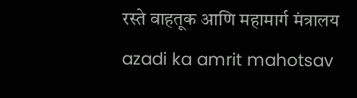रस्ते वाहतूक आणि महामार्ग मंत्रालय
azadi ka amrit mahotsav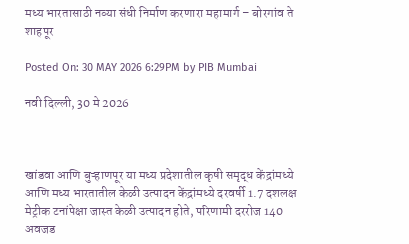मध्य भारतासाठी नव्या संधी निर्माण करणारा महामार्ग – बोरगांव ते शाहपूर

Posted On: 30 MAY 2026 6:29PM by PIB Mumbai

नवी दिल्‍ली, 30 मे 2026



खांडवा आणि बुऱ्हाणपूर या मध्य प्रदेशातील कृषी समृद्ध केंद्रांमध्ये आणि मध्य भारतातील केळी उत्पादन केंद्रांमध्ये दरवर्षी 1.7 दशलक्ष मेट्रीक टनांपेक्षा जास्त केळी उत्पादन होते, परिणामी दररोज 140 अवजड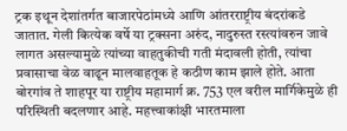ट्रक इथून देशांतर्गत बाजारपेठांमध्ये आणि आंतरराष्ट्रीय बंदरांकडे जातात. गेली कित्येक वर्षे या ट्रक्सना अरुंद, नादुरुस्त रस्त्यांवरुन जावे लागत असल्यामुळे त्यांच्या वाहतुकीची गती मंदावली होती, त्यांचा प्रवासाचा वेळ वाढून मालवाहतूक हे कठीण काम झाले होते. आता बोरगांव ते शाहपूर या राष्ट्रीय महामार्ग क्र. 753 एल वरील मार्गिकेमुळे ही परिस्थिती बदलणार आहे. महत्त्वाकांक्षी भारतमाला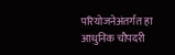परियोजनेअंतर्गत हा आधुनिक चौपदरी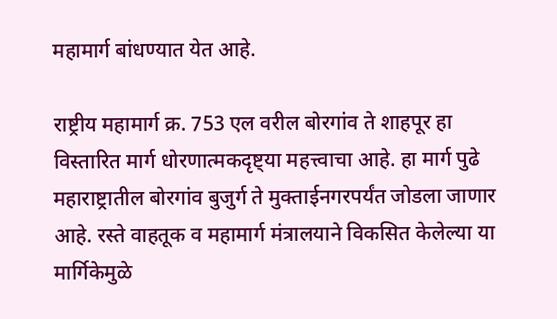महामार्ग बांधण्यात येत आहे.

राष्ट्रीय महामार्ग क्र. 753 एल वरील बोरगांव ते शाहपूर हा विस्तारित मार्ग धोरणात्मकदृष्ट्या महत्त्वाचा आहे. हा मार्ग पुढे महाराष्ट्रातील बोरगांव बुजुर्ग ते मुक्ताईनगरपर्यंत जोडला जाणार आहे. रस्ते वाहतूक व महामार्ग मंत्रालयाने विकसित केलेल्या या मार्गिकेमुळे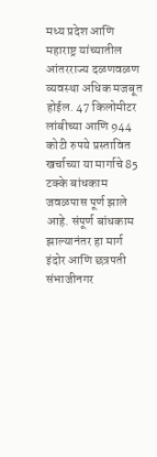मध्य प्रदेश आणि महाराष्ट्र यांच्यातील आंतरराज्य दळणवळण व्यवस्था अधिक मजबूत होईल. 47 किलोमीटर लांबीच्या आणि 944 कोटी रुपये प्रस्तावित खर्चाच्या या मार्गाचे 85 टक्के बांधकाम जवळपास पूर्ण झाले आहे. संपूर्ण बांधकाम झाल्यानंतर हा मार्ग इंदोर आणि छत्रपती संभाजीनगर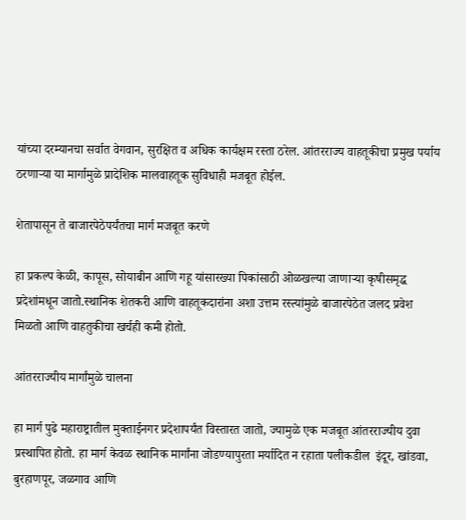यांच्या दरम्यानचा सर्वात वेगवान, सुरक्षित व अधिक कार्यक्षम रस्ता ठरेल. आंतरराज्य वाहतूकीचा प्रमुख पर्याय ठरणाऱ्या या मार्गामुळे प्रादेशिक मालवाहतूक सुविधाही मजबूत होईल.

शेतापासून ते बाजारपेठेपर्यंतचा मार्ग मजबूत करणे

हा प्रकल्प केळी, कापूस, सोयाबीन आणि गहू यांसारख्या पिकांसाठी ओळखल्या जाणाऱ्या कृषीसमृद्ध प्रदेशांमधून जातो.स्थानिक शेतकरी आणि वाहतूकदारांना अशा उत्तम रस्त्यांमुळे बाजारपेठेत जलद प्रवेश मिळतो आणि वाहतुकीचा खर्चही कमी होतो.

आंतरराज्यीय मार्गांमुळे चालना

हा मार्ग पुढे महाराष्ट्रातील मुक्ताईनगर प्रदेशापर्यंत विस्तारत जातो, ज्यामुळे एक मजबूत आंतरराज्यीय दुवा प्रस्थापित होतो. हा मार्ग केवळ स्थानिक मार्गांना जोडण्यापुरता मर्यादित न रहाता पलीकडील  इंदूर, खांडवा, बुरहाणपूर, जळगाव आणि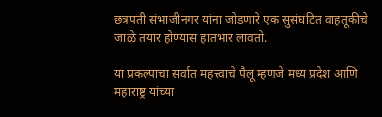छत्रपती संभाजीनगर यांना जोडणारे एक सुसंघटित वाहतूकीचे  जाळे तयार होण्यास हातभार लावतो.

या प्रकल्पाचा सर्वात महत्त्वाचे पैलू म्हणजे मध्य प्रदेश आणि महाराष्ट्र यांच्या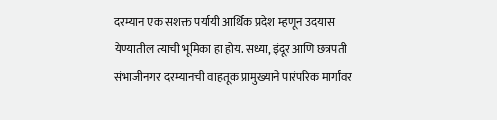दरम्यान एक सशक्त पर्यायी आर्थिक प्रदेश म्हणून उदयास येण्यातील त्याची भूमिका हा होय. सध्या, इंदूर आणि छत्रपती संभाजीनगर दरम्यानची वाहतूक प्रामुख्याने पारंपरिक मार्गांवर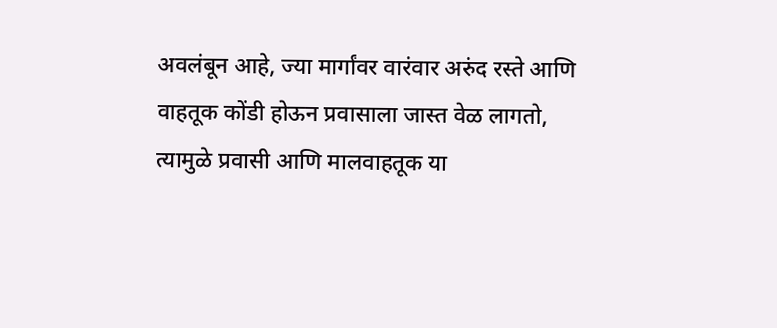अवलंबून आहे, ज्या मार्गांवर वारंवार अरुंद रस्ते आणि वाहतूक कोंडी होऊन प्रवासाला जास्त वेळ लागतो, त्यामुळे प्रवासी आणि मालवाहतूक या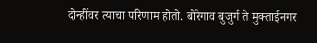दोन्हींवर त्याचा परिणाम होतो. बोरेगाव बुजुर्ग ते मुक्ताईनगर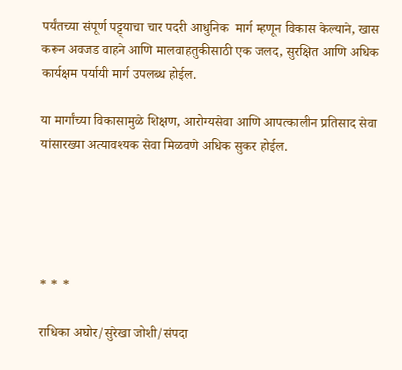पर्यंतच्या संपूर्ण पट्ट्याचा चार पदरी आधुनिक  मार्ग म्हणून विकास केल्याने, खास करून अवजड वाहने आणि मालवाहतुकीसाठी एक जलद, सुरक्षित आणि अधिक कार्यक्षम पर्यायी मार्ग उपलब्ध होईल.

या मार्गांच्या विकासामुळे शिक्षण, आरोग्यसेवा आणि आपत्कालीन प्रतिसाद सेवा यांसारख्या अत्यावश्यक सेवा मिळवणे अधिक सुकर होईल.





* * *

राधिका अघोर/सुरेखा जोशी/संपदा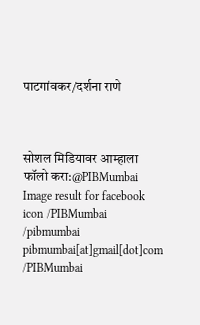पाटगांवकर/दर्शना राणे



सोशल मिडियावर आम्हाला फॉलो करा:@PIBMumbai   Image result for facebook icon /PIBMumbai    /pibmumbai  pibmumbai[at]gmail[dot]com  /PIBMumbai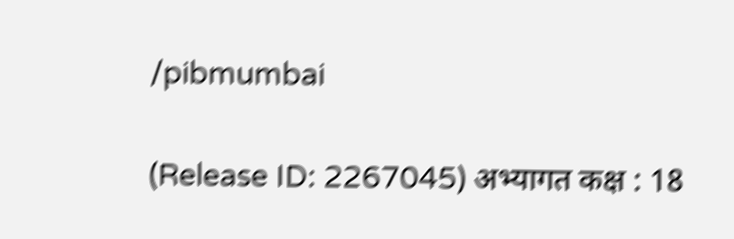/pibmumbai


(Release ID: 2267045) अभ्यागत कक्ष : 18